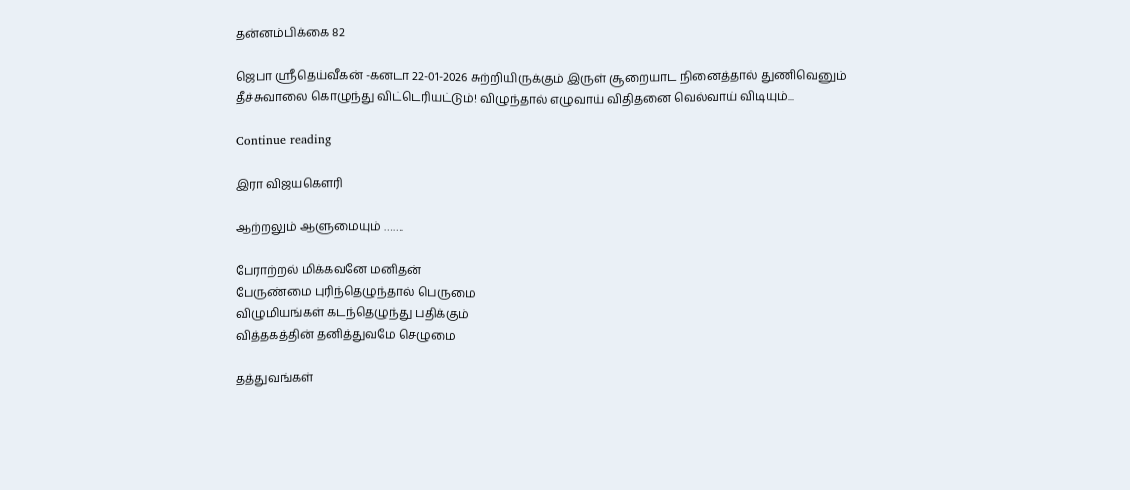தன்னம்பிக்கை 82

ஜெபா ஸ்ரீதெய்வீகன் -கனடா 22-01-2026 சுற்றியிருக்கும் இருள் சூறையாட நினைத்தால் துணிவெனும் தீச்சுவாலை கொழுந்து விட்டெரியட்டும்! விழுந்தால் எழுவாய் விதிதனை வெல்வாய் விடியும்...

Continue reading

இரா விஜயகௌரி

ஆற்றலும் ஆளுமையும் …….

பேராற்றல் மிக்கவனே மனிதன்
பேருண்மை புரிந்தெழுந்தால் பெருமை
விழுமியங்கள் கடந்தெழுந்து பதிக்கும்
வித்தகத்தின் தனித்துவமே செழுமை

தத்துவங்கள்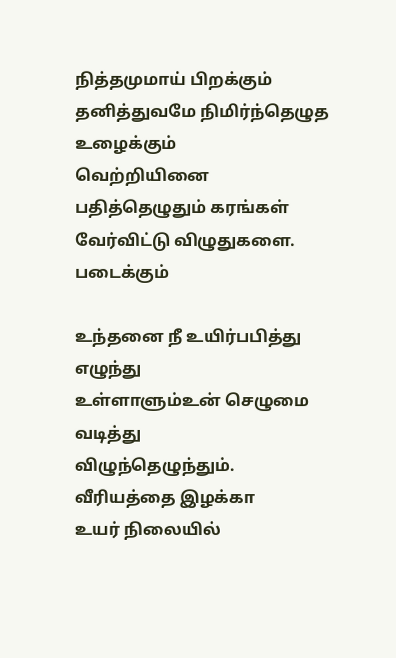நித்தமுமாய் பிறக்கும்
தனித்துவமே நிமிர்ந்தெழுத உழைக்கும்
வெற்றியினை பதித்தெழுதும் கரங்கள்
வேர்விட்டு விழுதுகளை. படைக்கும்

உந்தனை நீ உயிர்பபித்து எழுந்து
உள்ளாளும்உன் செழுமை வடித்து
விழுந்தெழுந்தும். வீரியத்தை இழக்கா
உயர் நிலையில்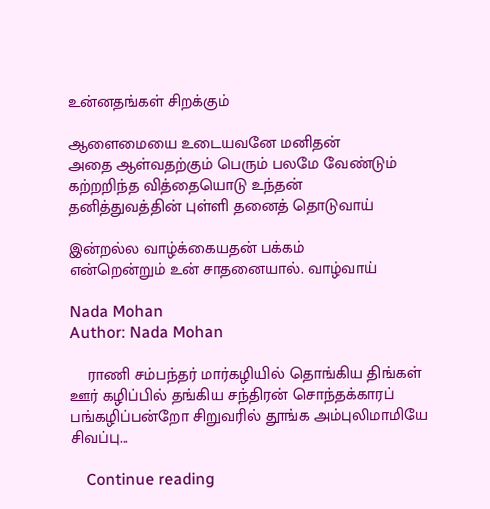உன்னதங்கள் சிறக்கும்

ஆளைமையை உடையவனே மனிதன்
அதை ஆள்வதற்கும் பெரும் பலமே வேண்டும்
கற்றறிந்த வித்தையொடு உந்தன்
தனித்துவத்தின் புள்ளி தனைத் தொடுவாய்

இன்றல்ல வாழ்க்கையதன் பக்கம்
என்றென்றும் உன் சாதனையால். வாழ்வாய்

Nada Mohan
Author: Nada Mohan

    ராணி சம்பந்தர் மார்கழியில் தொங்கிய திங்கள் ஊர் கழிப்பில் தங்கிய சந்திரன் சொந்தக்காரப் பங்கழிப்பன்றோ சிறுவரில் தூங்க அம்புலிமாமியே சிவப்பு...

    Continue reading